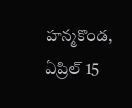హన్మకొండ, ఏప్రిల్ 15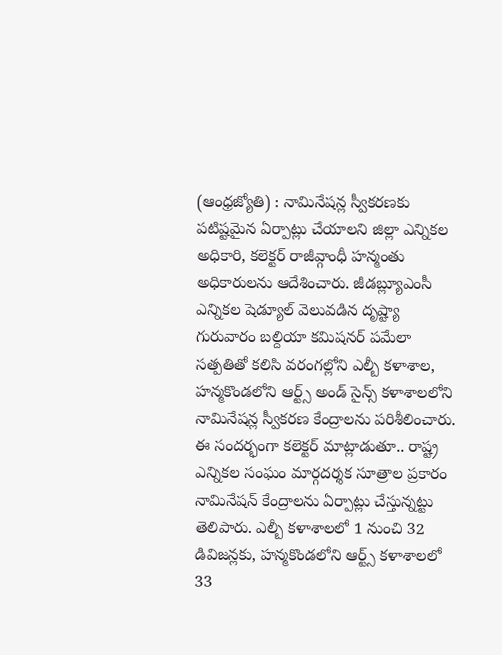(ఆంధ్రజ్యోతి) : నామినేషన్ల స్వీకరణకు పటిష్టమైన ఏర్పాట్లు చేయాలని జిల్లా ఎన్నికల అధికారి, కలెక్టర్ రాజీవ్గాంధీ హన్మంతు అధికారులను ఆదేశించారు. జీడబ్ల్యూఎంసీ ఎన్నికల షెడ్యూల్ వెలువడిన దృష్ట్యా గురువారం బల్దియా కమిషనర్ పమేలా సత్పతితో కలిసి వరంగల్లోని ఎల్బీ కళాశాల, హన్మకొండలోని ఆర్ట్స్ అండ్ సైన్స్ కళాశాలలోని నామినేషన్ల స్వీకరణ కేంద్రాలను పరిశీలించారు. ఈ సందర్భంగా కలెక్టర్ మాట్లాడుతూ.. రాష్ట్ర ఎన్నికల సంఘం మార్గదర్శక సూత్రాల ప్రకారం నామినేషన్ కేంద్రాలను ఏర్పాట్లు చేస్తున్నట్టు తెలిపారు. ఎల్బీ కళాశాలలో 1 నుంచి 32 డివిజన్లకు, హన్మకొండలోని ఆర్ట్స్ కళాశాలలో 33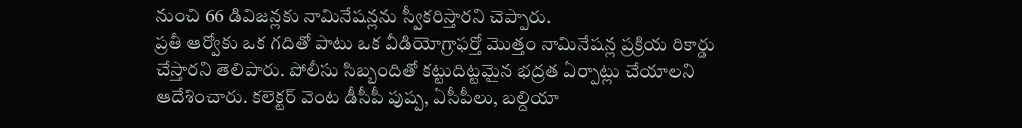నుంచి 66 డివిజన్లకు నామినేషన్లను స్వీకరిస్తారని చెప్పారు.
ప్రతీ ఆర్వోకు ఒక గదితో పాటు ఒక వీడియోగ్రాఫర్తో మొత్తం నామినేషన్ల ప్రక్రియ రికార్డు చేస్తారని తెలిపారు. పోలీసు సిబ్బందితో కట్టుదిట్టమైన భద్రత ఏర్పాట్లు చేయాలని ఆదేశించారు. కలెక్టర్ వెంట డీసీపీ పుష్ప, ఏసీపీలు, బల్దియా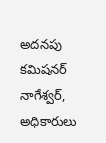అదనపు కమిషనర్ నాగేశ్వర్, అధికారులు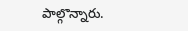పాల్గొన్నారు.